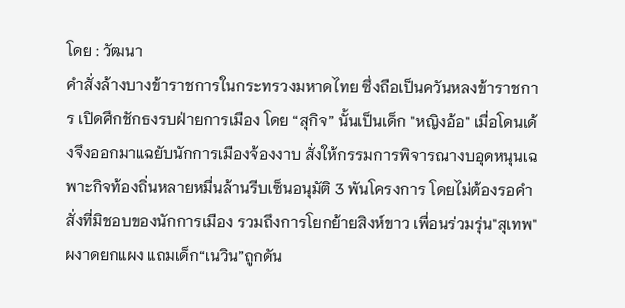โดย : วัฒนา
คำสั่งล้างบางข้าราชการในกระทรวงมหาดไทย ซึ่งถือเป็นควันหลงข้าราชการ เปิดศึกชักธงรบฝ่ายการเมือง โดย “สุกิจ” นั้นเป็นเด็ก "หญิงอ้อ" เมื่อโดนเด้งจึงออกมาแฉยับนักการเมืองจ้องงาบ สั่งให้กรรมการพิจารณางบอุดหนุนเฉพาะกิจท้องถิ่นหลายหมื่นล้านรีบเซ็นอนุมัติ 3 พันโครงการ โดยไม่ต้องรอคำสั่งที่มิชอบของนักการเมือง รวมถึงการโยกย้ายสิงห์ขาว เพื่อนร่วมรุ่น"สุเทพ"ผงาดยกแผง แถมเด็ก“เนวิน”ถูกดัน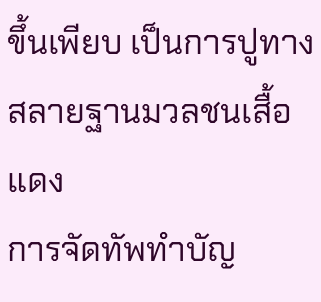ขึ้นเพียบ เป็นการปูทางสลายฐานมวลชนเสื้อแดง
การจัดทัพทำบัญ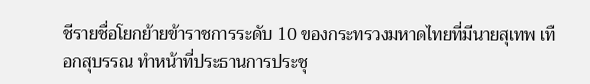ชีรายชื่อโยกย้ายข้าราชการระดับ 10 ของกระทรวงมหาดไทยที่มีนายสุเทพ เทือกสุบรรณ ทำหน้าที่ประธานการประชุ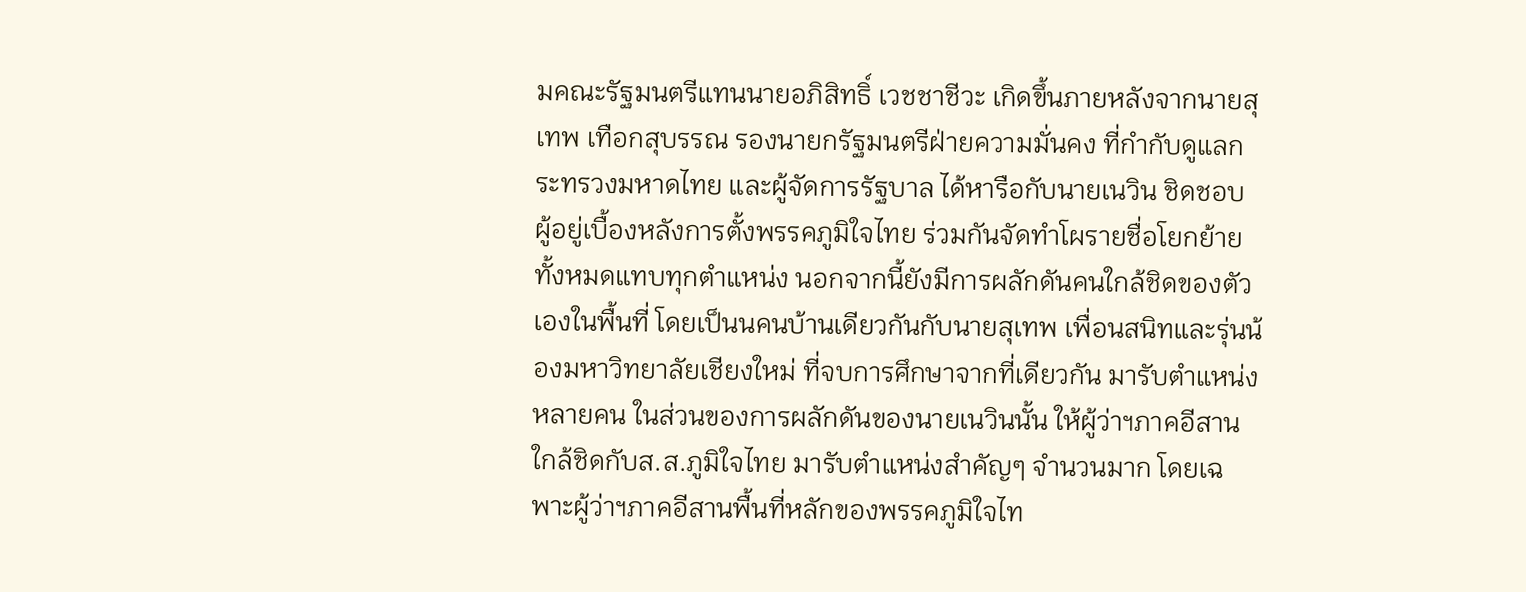มคณะรัฐมนตรีแทนนายอภิสิทธิ์ เวชชาชีวะ เกิดขึ้นภายหลังจากนายสุเทพ เทือกสุบรรณ รองนายกรัฐมนตรีฝ่ายความมั่นคง ที่กำกับดูแลกระทรวงมหาดไทย และผู้จัดการรัฐบาล ได้หารือกับนายเนวิน ชิดชอบ ผู้อยู่เบื้องหลังการตั้งพรรคภูมิใจไทย ร่วมกันจัดทำโผรายชื่อโยกย้ายทั้งหมดแทบทุกตำแหน่ง นอกจากนี้ยังมีการผลักดันคนใกล้ชิดของตัวเองในพื้นที่ โดยเป็นนคนบ้านเดียวกันกับนายสุเทพ เพื่อนสนิทและรุ่นน้องมหาวิทยาลัยเชียงใหม่ ที่จบการศึกษาจากที่เดียวกัน มารับตำแหน่งหลายคน ในส่วนของการผลักดันของนายเนวินนั้น ให้ผู้ว่าฯภาคอีสานใกล้ชิดกับส.ส.ภูมิใจไทย มารับตำแหน่งสำคัญๆ จำนวนมาก โดยเฉพาะผู้ว่าฯภาคอีสานพื้นที่หลักของพรรคภูมิใจไท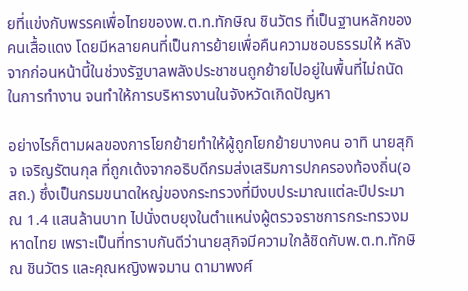ยที่แข่งกับพรรคเพื่อไทยของพ.ต.ท.ทักษิณ ชินวัตร ที่เป็นฐานหลักของคนเสื้อแดง โดยมีหลายคนที่เป็นการย้ายเพื่อคืนความชอบธรรมให้ หลังจากก่อนหน้านี้ในช่วงรัฐบาลพลังประชาชนถูกย้ายไปอยู่ในพื้นที่ไม่ถนัดในการทำงาน จนทำให้การบริหารงานในจังหวัดเกิดปัญหา

อย่างไรก็ตามผลของการโยกย้ายทำให้ผู้ถูกโยกย้ายบางคน อาทิ นายสุกิจ เจริญรัตนกุล ที่ถูกเด้งจากอธิบดีกรมส่งเสริมการปกครองท้องถิ่น(อสถ.) ซึ่งเป็นกรมขนาดใหญ่ของกระทรวงที่มีงบประมาณแต่ละปีประมาณ 1.4 แสนล้านบาท ไปนั่งตบยุงในตำแหน่งผู้ตรวจราชการกระทรวงมหาดไทย เพราะเป็นที่ทราบกันดีว่านายสุกิจมีความใกล้ชิดกับพ.ต.ท.ทักษิณ ชินวัตร และคุณหญิงพจมาน ดามาพงศ์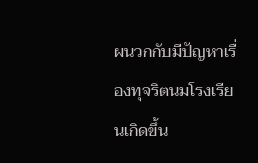ผนวกกับมีปัญหาเรื่องทุจริตนมโรงเรียนเกิดขึ้น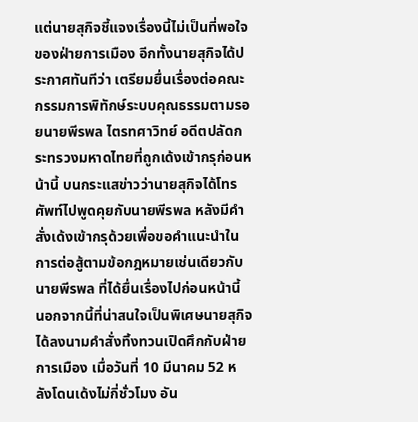แต่นายสุกิจชี้แจงเรื่องนี้ไม่เป็นที่พอใจของฝ่ายการเมือง อีกทั้งนายสุกิจได้ประกาศทันทีว่า เตรียมยื่นเรื่องต่อคณะกรรมการพิทักษ์ระบบคุณธรรมตามรอยนายพีรพล ไตรทศาวิทย์ อดีตปลัดกระทรวงมหาดไทยที่ถูกเด้งเข้ากรุก่อนหน้านี้ บนกระแสข่าวว่านายสุกิจได้โทรศัพท์ไปพูดคุยกับนายพีรพล หลังมีคำสั่งเด้งเข้ากรุด้วยเพื่อขอคำแนะนำในการต่อสู้ตามข้อกฎหมายเช่นเดียวกับนายพีรพล ที่ได้ยื่นเรื่องไปก่อนหน้านี้
นอกจากนี้ที่น่าสนใจเป็นพิเศษนายสุกิจ ได้ลงนามคำสั่งทิ้งทวนเปิดศึกกับฝ่ายการเมือง เมื่อวันที่ 10 มีนาคม 52 หลังโดนเด้งไม่กี่ชั่วโมง อัน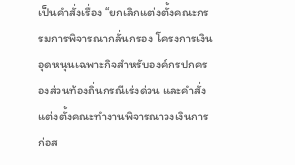เป็นคำสั่งเรื่อง “ยกเลิกแต่งตั้งคณะกรรมการพิจารณากลั่นกรอง โครงการเงินอุดหนุนเฉพาะกิจสำหรับองค์กรปกครองส่วนท้องถิ่นกรณีเร่งด่วน และคำสั่งแต่งตั้งคณะทำงานพิจารณาวงเงินการก่อส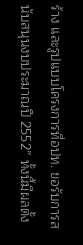ร้าง และรูปแบบโครงการที่อปท. ขอรับการสนับสนุนงบประมาณปี 2552” ทั้งนี้มีผลตั้ง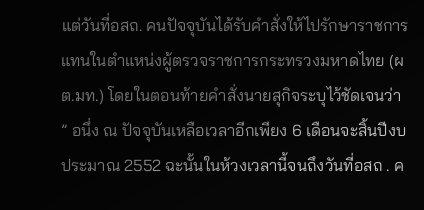แต่วันที่อสถ. คนปัจจุบันได้รับคำสั่งให้ไปรักษาราชการแทนในตำแหน่งผู้ตรวจราชการกระทรวงมหาดไทย (ผต.มท.) โดยในตอนท้ายคำสั่งนายสุกิจระบุไว้ชัดเจนว่า ” อนึ่ง ณ ปัจจุบันเหลือเวลาอีกเพียง 6 เดือนจะสิ้นปีงบประมาณ 2552 ฉะนั้นในห้วงเวลานี้จนถึงวันที่อสถ . ค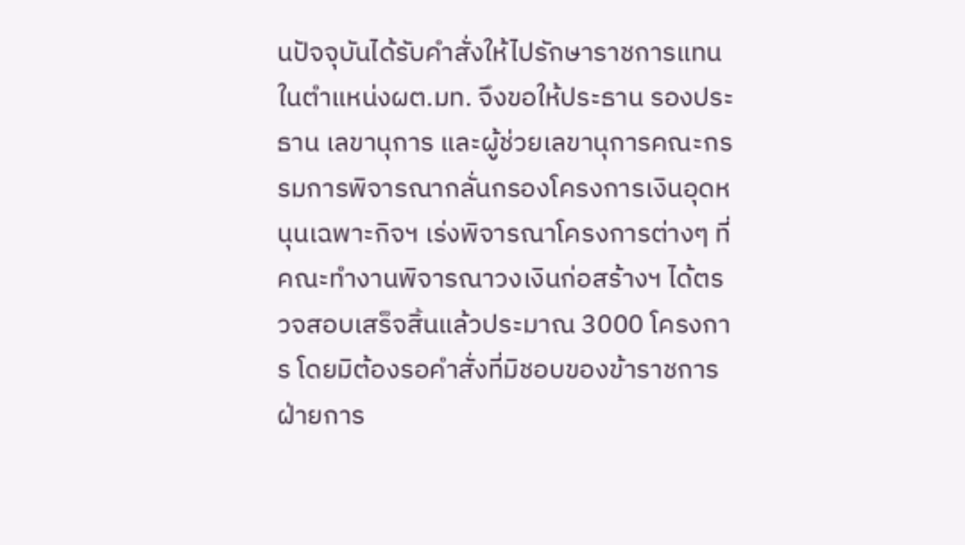นปัจจุบันได้รับคำสั่งให้ไปรักษาราชการแทนในตำแหน่งผต.มท. จึงขอให้ประธาน รองประธาน เลขานุการ และผู้ช่วยเลขานุการคณะกรรมการพิจารณากลั่นกรองโครงการเงินอุดหนุนเฉพาะกิจฯ เร่งพิจารณาโครงการต่างๆ ที่คณะทำงานพิจารณาวงเงินก่อสร้างฯ ได้ตรวจสอบเสร็จสิ้นแล้วประมาณ 3000 โครงการ โดยมิต้องรอคำสั่งที่มิชอบของข้าราชการฝ่ายการ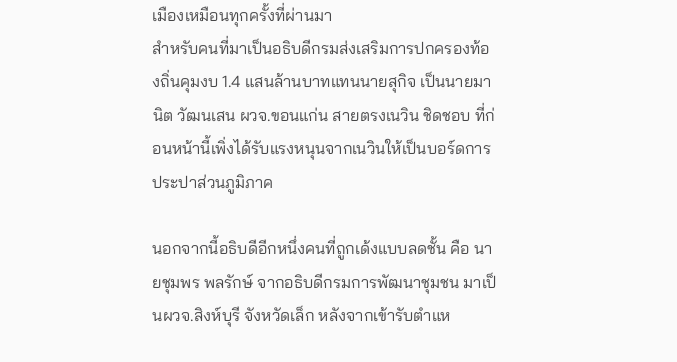เมืองเหมือนทุกครั้งที่ผ่านมา
สำหรับคนที่มาเป็นอธิบดีกรมส่งเสริมการปกครองท้องถิ่นคุมงบ 1.4 แสนล้านบาทแทนนายสุกิจ เป็นนายมานิต วัฒนเสน ผวจ.ขอนแก่น สายตรงเนวิน ชิดชอบ ที่ก่อนหน้านี้เพิ่งได้รับแรงหนุนจากเนวินให้เป็นบอร์ดการประปาส่วนภูมิภาค

นอกจากนี้อธิบดีอีกหนึ่งคนที่ถูกเด้งแบบลดชั้น คือ นายชุมพร พลรักษ์ จากอธิบดีกรมการพัฒนาชุมชน มาเป็นผวจ.สิงห์บุรี จังหวัดเล็ก หลังจากเข้ารับตำแห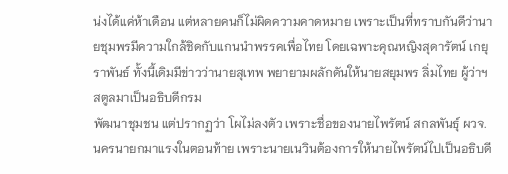น่งได้แค่ห้าเดือน แต่หลายคนก็ไม่ผิดความคาดหมาย เพราะเป็นที่ทราบกันดีว่านายชุมพรมีความใกล้ชิดกับแกนนำพรรคเพื่อไทย โดยเฉพาะคุณหญิงสุดารัตน์ เกยุราพันธ์ ทั้งนี้เดิมมีข่าวว่านายสุเทพ พยายามผลักดันให้นายสยุมพร ลิ่มไทย ผู้ว่าฯสตูลมาเป็นอธิบดีกรม
พัฒนาชุมชน แต่ปรากฏว่า โผไม่ลงตัว เพราะชื่อของนายไพรัตน์ สกลพันธุ์ ผวจ.นครนายกมาแรงในตอนท้าย เพราะนายเนวินต้องการให้นายไพรัตน์ไปเป็นอธิบดี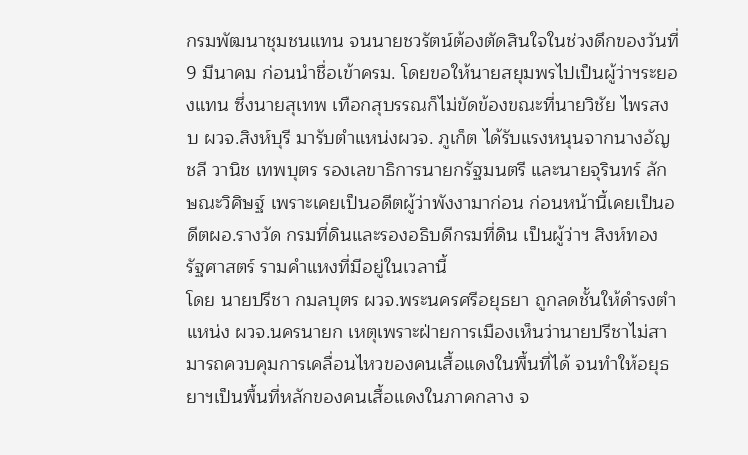กรมพัฒนาชุมชนแทน จนนายชวรัตน์ต้องตัดสินใจในช่วงดึกของวันที่ 9 มีนาคม ก่อนนำชื่อเข้าครม. โดยขอให้นายสยุมพรไปเป็นผู้ว่าฯระยองแทน ซึ่งนายสุเทพ เทือกสุบรรณก็ไม่ขัดข้องขณะที่นายวิชัย ไพรสงบ ผวจ.สิงห์บุรี มารับตำแหน่งผวจ. ภูเก็ต ได้รับแรงหนุนจากนางอัญชลี วานิช เทพบุตร รองเลขาธิการนายกรัฐมนตรี และนายจุรินทร์ ลักษณะวิศิษฐ์ เพราะเคยเป็นอดีตผู้ว่าพังงามาก่อน ก่อนหน้านี้เคยเป็นอดีตผอ.รางวัด กรมที่ดินและรองอธิบดีกรมที่ดิน เป็นผู้ว่าฯ สิงห์ทอง รัฐศาสตร์ รามคำแหงที่มีอยู่ในเวลานี้
โดย นายปรีชา กมลบุตร ผวจ.พระนครศรีอยุธยา ถูกลดชั้นให้ดำรงตำแหน่ง ผวจ.นครนายก เหตุเพราะฝ่ายการเมืองเห็นว่านายปรีชาไม่สามารถควบคุมการเคลื่อนไหวของคนเสื้อแดงในพื้นที่ได้ จนทำให้อยุธยาฯเป็นพื้นที่หลักของคนเสื้อแดงในภาคกลาง จ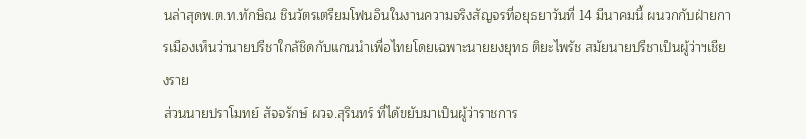นล่าสุดพ.ต.ท.ทักษิณ ชินวัตรเตรียมโฟนอินในงานความจริงสัญจรที่อยุธยาวันที่ 14 มีนาคมนี้ ผนวกกับฝ่ายการเมืองเห็นว่านายปรีชาใกล้ชิดกับแกนนำเพื่อไทยโดยเฉพาะนายยงยุทธ ติยะไพรัช สมัยนายปรีชาเป็นผู้ว่าฯเชียงราย
ส่วนนายปราโมทย์ สัจจรักษ์ ผวจ.สุรินทร์ ที่ได้ขยับมาเป็นผู้ว่าราชการ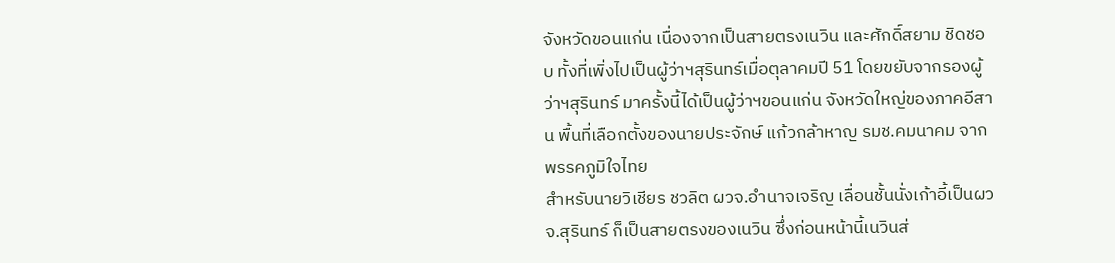จังหวัดขอนแก่น เนื่องจากเป็นสายตรงเนวิน และศักดิ์สยาม ชิดชอบ ทั้งที่เพิ่งไปเป็นผู้ว่าฯสุรินทร์เมื่อตุลาคมปี 51 โดยขยับจากรองผู้ว่าฯสุรินทร์ มาครั้งนี้ได้เป็นผู้ว่าฯขอนแก่น จังหวัดใหญ่ของภาคอีสาน พื้นที่เลือกตั้งของนายประจักษ์ แก้วกล้าหาญ รมช.คมนาคม จากพรรคภูมิใจไทย
สำหรับนายวิเชียร ชวลิต ผวจ.อำนาจเจริญ เลื่อนชั้นนั่งเก้าอี้เป็นผวจ.สุรินทร์ ก็เป็นสายตรงของเนวิน ซึ่งก่อนหน้านี้เนวินส่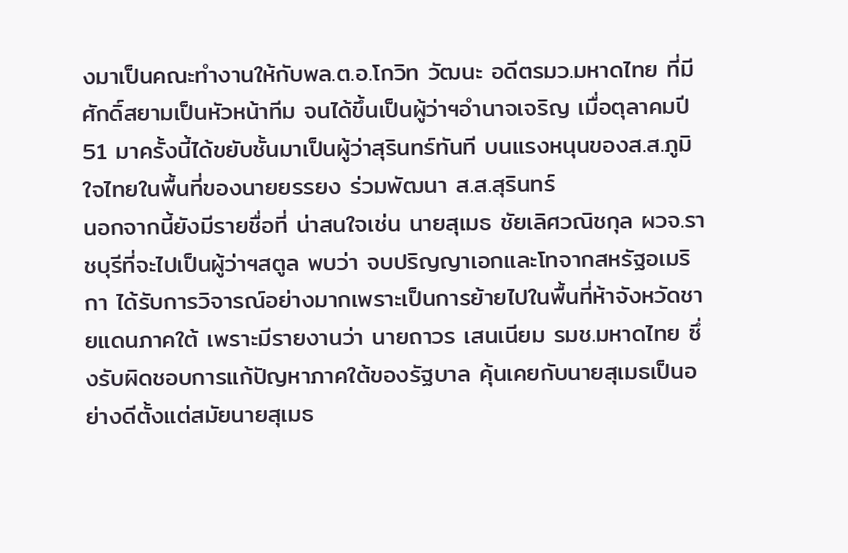งมาเป็นคณะทำงานให้กับพล.ต.อ.โกวิท วัฒนะ อดีตรมว.มหาดไทย ที่มีศักดิ์สยามเป็นหัวหน้าทีม จนได้ขึ้นเป็นผู้ว่าฯอำนาจเจริญ เมื่อตุลาคมปี 51 มาครั้งนี้ได้ขยับชั้นมาเป็นผู้ว่าสุรินทร์ทันที บนแรงหนุนของส.ส.ภูมิใจไทยในพื้นที่ของนายยรรยง ร่วมพัฒนา ส.ส.สุรินทร์
นอกจากนี้ยังมีรายชื่อที่ น่าสนใจเช่น นายสุเมธ ชัยเลิศวณิชกุล ผวจ.ราชบุรีที่จะไปเป็นผู้ว่าฯสตูล พบว่า จบปริญญาเอกและโทจากสหรัฐอเมริกา ได้รับการวิจารณ์อย่างมากเพราะเป็นการย้ายไปในพื้นที่ห้าจังหวัดชายแดนภาคใต้ เพราะมีรายงานว่า นายถาวร เสนเนียม รมช.มหาดไทย ซึ่งรับผิดชอบการแก้ปัญหาภาคใต้ของรัฐบาล คุ้นเคยกับนายสุเมธเป็นอย่างดีตั้งแต่สมัยนายสุเมธ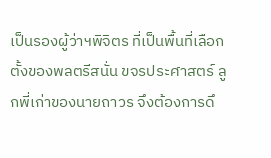เป็นรองผู้ว่าฯพิจิตร ที่เป็นพื้นที่เลือกตั้งของพลตรีสนั่น ขจรประศาสตร์ ลูกพี่เก่าของนายถาวร จึงต้องการดึ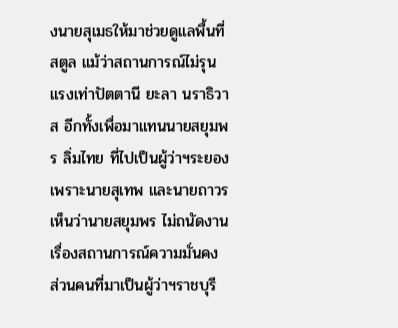งนายสุเมธให้มาช่วยดูแลพื้นที่สตูล แม้ว่าสถานการณ์ไม่รุนแรงเท่าปัตตานี ยะลา นราธิวาส อีกทั้งเพื่อมาแทนนายสยุมพร ลิ่มไทย ที่ไปเป็นผู้ว่าฯระยอง เพราะนายสุเทพ และนายถาวรเห็นว่านายสยุมพร ไม่ถนัดงานเรื่องสถานการณ์ความมั่นคง
ส่วนคนที่มาเป็นผู้ว่าฯราชบุรี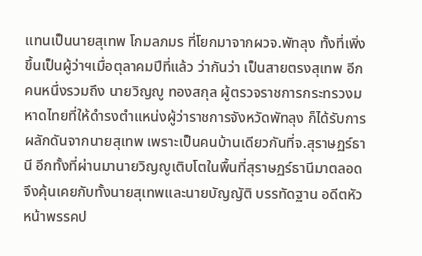แทนเป็นนายสุเทพ โกมลภมร ที่โยกมาจากผวจ.พัทลุง ทั้งที่เพิ่งขึ้นเป็นผู้ว่าฯเมื่อตุลาคมปีที่แล้ว ว่ากันว่า เป็นสายตรงสุเทพ อีกคนหนึ่งรวมถึง นายวิญญู ทองสกุล ผู้ตรวจราชการกระทรวงมหาดไทยที่ให้ดำรงตำแหน่งผู้ว่าราชการจังหวัดพัทลุง ก็ได้รับการผลักดันจากนายสุเทพ เพราะเป็นคนบ้านเดียวกันที่จ.สุราษฏร์ธานี อีกทั้งที่ผ่านมานายวิญญูเติบโตในพื้นที่สุราษฏร์ธานีมาตลอด จึงคุ้นเคยกับทั้งนายสุเทพและนายบัญญัติ บรรทัดฐาน อดีตหัวหน้าพรรคป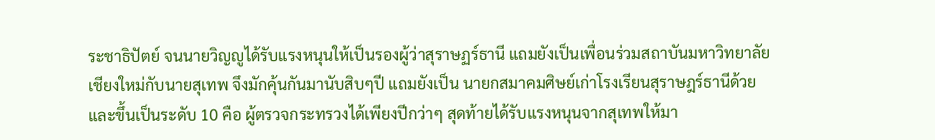ระชาธิปัตย์ จนนายวิญญูได้รับแรงหนุนให้เป็นรองผู้ว่าสุราษฏร์ธานี แถมยังเป็นเพื่อนร่วมสถาบันมหาวิทยาลัยเชียงใหม่กับนายสุเทพ จึงมักคุ้นกันมานับสิบๆปี แถมยังเป็น นายกสมาคมศิษย์เก่าโรงเรียนสุราษฎร์ธานีด้วย และขึ้นเป็นระดับ 10 คือ ผู้ตรวจกระทรวงได้เพียงปีกว่าๆ สุดท้ายได้รับแรงหนุนจากสุเทพให้มา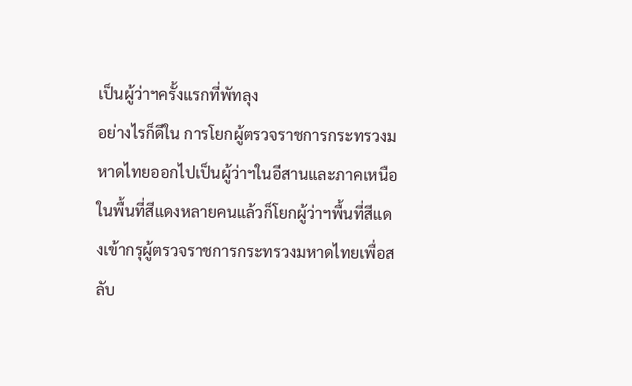เป็นผู้ว่าฯครั้งแรกที่พัทลุง
อย่างไรก็ดีใน การโยกผู้ตรวจราชการกระทรวงมหาดไทยออกไปเป็นผู้ว่าฯในอีสานและภาคเหนือ ในพื้นที่สีแดงหลายคนแล้วก็โยกผู้ว่าฯพื้นที่สีแดงเข้ากรุผู้ตรวจราชการกระทรวงมหาดไทยเพื่อสลับ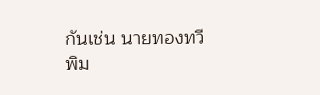กันเช่น นายทองทวี พิม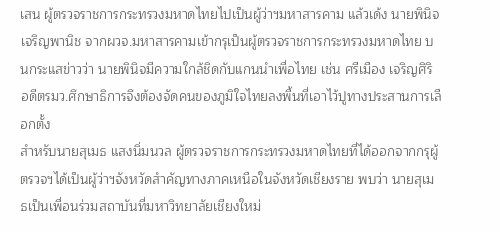เสน ผู้ตรวจราชการกระทรวงมหาดไทยไปเป็นผู้ว่าฯมหาสารคาม แล้วเด้ง นายพินิจ เจริญพานิช จากผวจ.มหาสารคามเข้ากรุเป็นผู้ตรวจราชการกระทรวงมหาดไทย บนกระแสข่าวว่า นายพินิจมีความใกล้ชิดกับแกนนำเพื่อไทย เช่น ศรีเมือง เจริญศิริ อดีตรมว.ศึกษาธิการจึงต้องจัดคนของภูมิใจไทยลงพื้นที่เอาไว้ปูทางประสานการเลือกตั้ง
สำหรับนายสุเมธ แสงนิ่มนวล ผู้ตรวจราชการกระทรวงมหาดไทยที่ได้ออกจากกรุผู้ตรวจฯได้เป็นผู้ว่าฯจังหวัดสำคัญทางภาคเหนือในจังหวัดเชียงราย พบว่า นายสุเมธเป็นเพื่อนร่วมสถาบันที่มหาวิทยาลัยเชียงใหม่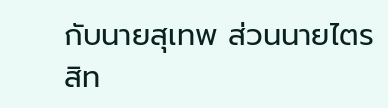กับนายสุเทพ ส่วนนายไตรสิท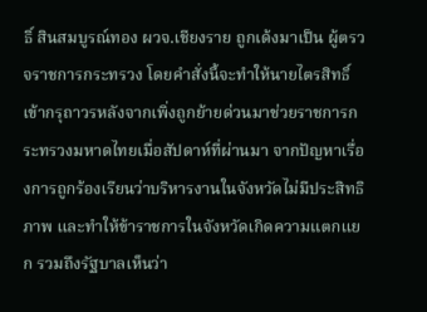ธิ์ สินสมบูรณ์ทอง ผวจ.เชียงราย ถูกเด้งมาเป็น ผู้ตรวจราชการกระทรวง โดยคำสั่งนี้จะทำให้นายไตรสิทธิ์ เข้ากรุถาวรหลังจากเพิ่งถูกย้ายด่วนมาช่วยราชการกระทรวงมหาดไทยเมื่อสัปดาห์ที่ผ่านมา จากปัญหาเรื่องการถูกร้องเรียนว่าบริหารงานในจังหวัดไม่มีประสิทธิภาพ และทำให้ข้าราชการในจังหวัดเกิดความแตกแยก รวมถึงรัฐบาลเห็นว่า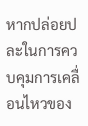หากปล่อยปละในการควบคุมการเคลื่อนไหวของ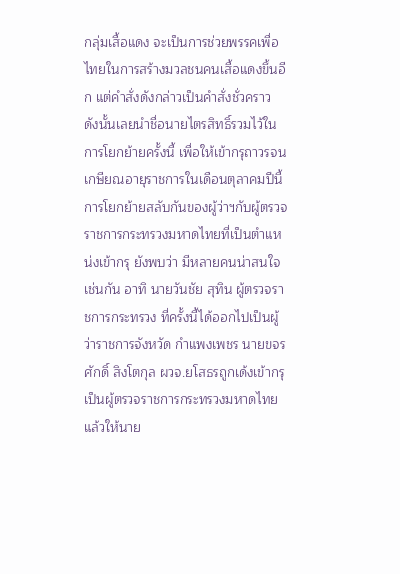กลุ่มเสื้อแดง จะเป็นการช่วยพรรคเพื่อไทยในการสร้างมวลชนคนเสื้อแดงขึ้นอีก แต่คำสั่งดังกล่าวเป็นคำสั่งชั่วคราว ดังนั้นเลยนำชื่อนายไตรสิทธิ์รวมไว้ในการโยกย้ายครั้งนี้ เพื่อให้เข้ากรุถาวรจนเกษียณอายุราชการในเดือนตุลาคมปีนี้
การโยกย้ายสลับกันของผู้ว่าฯกับผู้ตรวจราชการกระทรวงมหาดไทยที่เป็นตำแหน่งเข้ากรุ ยังพบว่า มีหลายคนน่าสนใจเช่นกัน อาทิ นายวันชัย สุทิน ผู้ตรวจราชการกระทรวง ที่ครั้งนี้ได้ออกไปเป็นผู้ว่าราชการจังหวัด กำแพงเพชร นายขจรศักดิ์ สิงโตกุล ผวจ.ยโสธรถูกเด้งเข้ากรุเป็นผู้ตรวจราชการกระทรวงมหาดไทย แล้วให้นาย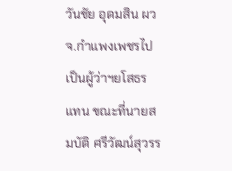วันชัย อุดมสิน ผวจ.กำแพงเพชรไปเป็นผู้ว่าฯยโสธรแทน ขณะที่นายสมบัติ ศรีวัฒน์สุวรร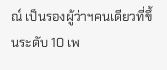ณ์ เป็นรองผู้ว่าฯคนเดียวที่ขึ้นระดับ 10 เพ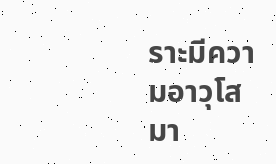ราะมีความอาวุโสมา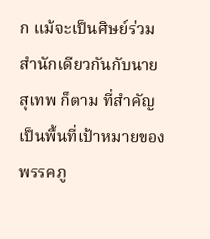ก แม้จะเป็นศิษย์ร่วมสำนักเดียวกันกับนายสุเทพ ก็ตาม ที่สำคัญเป็นพื้นที่เป้าหมายของพรรคภู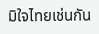มิใจไทยเช่นกัน